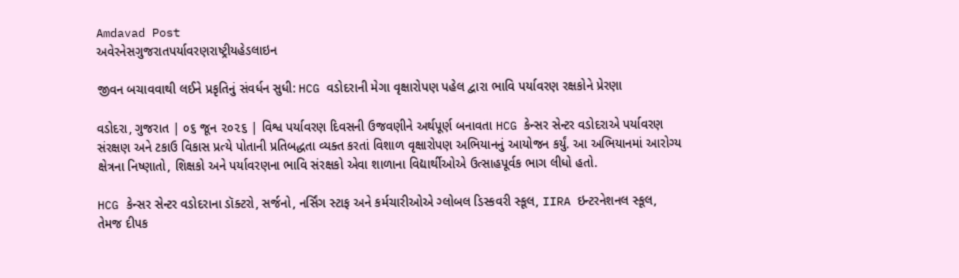Amdavad Post
અવેરનેસગુજરાતપર્યાવરણરાષ્ટ્રીયહેડલાઇન

જીવન બચાવવાથી લઈને પ્રકૃતિનું સંવર્ધન સુધી: HCG વડોદરાની મેગા વૃક્ષારોપણ પહેલ દ્વારા ભાવિ પર્યાવરણ રક્ષકોને પ્રેરણા

વડોદરા, ગુજરાત | ૦૬ જૂન ૨૦૨૬ | વિશ્વ પર્યાવરણ દિવસની ઉજવણીને અર્થપૂર્ણ બનાવતા HCG કેન્સર સેન્ટર વડોદરાએ પર્યાવરણ સંરક્ષણ અને ટકાઉ વિકાસ પ્રત્યે પોતાની પ્રતિબદ્ધતા વ્યક્ત કરતાં વિશાળ વૃક્ષારોપણ અભિયાનનું આયોજન કર્યું. આ અભિયાનમાં આરોગ્ય ક્ષેત્રના નિષ્ણાતો, શિક્ષકો અને પર્યાવરણના ભાવિ સંરક્ષકો એવા શાળાના વિદ્યાર્થીઓએ ઉત્સાહપૂર્વક ભાગ લીધો હતો.

HCG કેન્સર સેન્ટર વડોદરાના ડૉક્ટરો, સર્જનો, નર્સિંગ સ્ટાફ અને કર્મચારીઓએ ગ્લોબલ ડિસ્કવરી સ્કૂલ, IIRA ઇન્ટરનેશનલ સ્કૂલ, તેમજ દીપક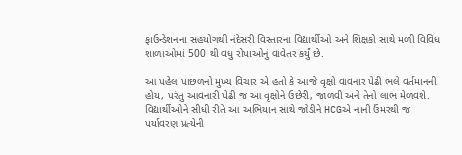ફાઉન્ડેશનના સહયોગથી નંદેસરી વિસ્તારના વિદ્યાર્થીઓ અને શિક્ષકો સાથે મળી વિવિધ શાળાઓમાં 500 થી વધુ રોપાઓનું વાવેતર કર્યું છે.

આ પહેલ પાછળનો મુખ્ય વિચાર એ હતો કે આજે વૃક્ષો વાવનાર પેઢી ભલે વર્તમાનની હોય, પરંતુ આવનારી પેઢી જ આ વૃક્ષોને ઉછેરી, જાળવી અને તેનો લાભ મેળવશે. વિદ્યાર્થીઓને સીધી રીતે આ અભિયાન સાથે જોડીને HCGએ નાની ઉંમરથી જ પર્યાવરણ પ્રત્યેની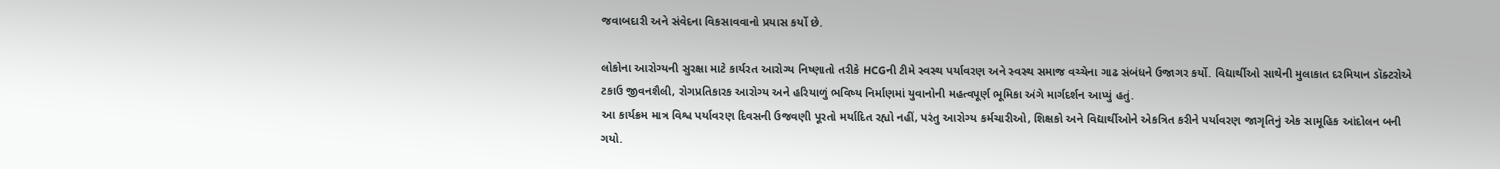જવાબદારી અને સંવેદના વિકસાવવાનો પ્રયાસ કર્યો છે.

લોકોના આરોગ્યની સુરક્ષા માટે કાર્યરત આરોગ્ય નિષ્ણાતો તરીકે HCGની ટીમે સ્વસ્થ પર્યાવરણ અને સ્વસ્થ સમાજ વચ્ચેના ગાઢ સંબંધને ઉજાગર કર્યો. વિદ્યાર્થીઓ સાથેની મુલાકાત દરમિયાન ડૉક્ટરોએ ટકાઉ જીવનશૈલી, રોગપ્રતિકારક આરોગ્ય અને હરિયાળું ભવિષ્ય નિર્માણમાં યુવાનોની મહત્વપૂર્ણ ભૂમિકા અંગે માર્ગદર્શન આપ્યું હતું.
આ કાર્યક્રમ માત્ર વિશ્વ પર્યાવરણ દિવસની ઉજવણી પૂરતો મર્યાદિત રહ્યો નહીં, પરંતુ આરોગ્ય કર્મચારીઓ, શિક્ષકો અને વિદ્યાર્થીઓને એકત્રિત કરીને પર્યાવરણ જાગૃતિનું એક સામૂહિક આંદોલન બની ગયો.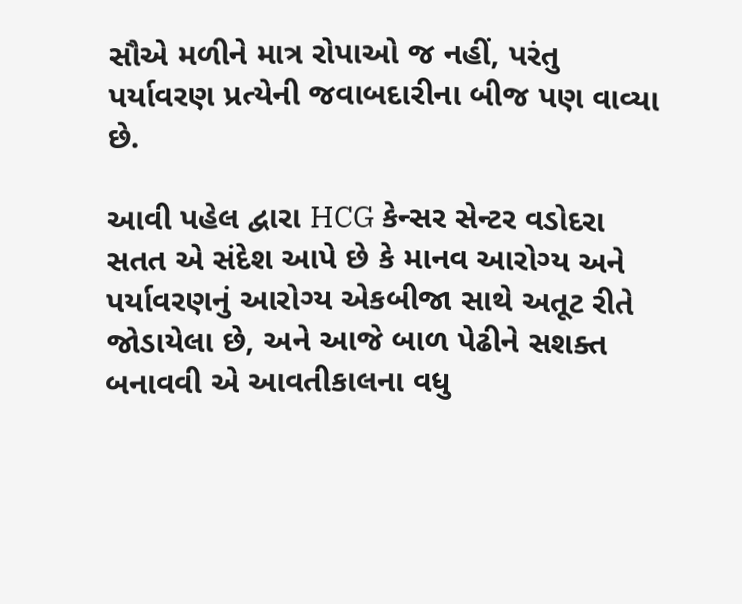સૌએ મળીને માત્ર રોપાઓ જ નહીં, પરંતુ પર્યાવરણ પ્રત્યેની જવાબદારીના બીજ પણ વાવ્યા છે.

આવી પહેલ દ્વારા HCG કેન્સર સેન્ટર વડોદરા સતત એ સંદેશ આપે છે કે માનવ આરોગ્ય અને પર્યાવરણનું આરોગ્ય એકબીજા સાથે અતૂટ રીતે જોડાયેલા છે, અને આજે બાળ પેઢીને સશક્ત બનાવવી એ આવતીકાલના વધુ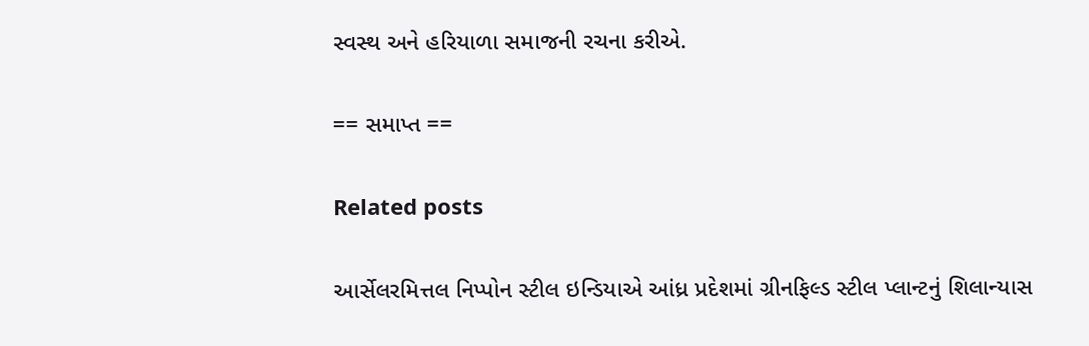સ્વસ્થ અને હરિયાળા સમાજની રચના કરીએ.

== સમાપ્ત ==

Related posts

આર્સેલરમિત્તલ નિપ્પોન સ્ટીલ ઇન્ડિયાએ આંધ્ર પ્રદેશમાં ગ્રીનફિલ્ડ સ્ટીલ પ્લાન્ટનું શિલાન્યાસ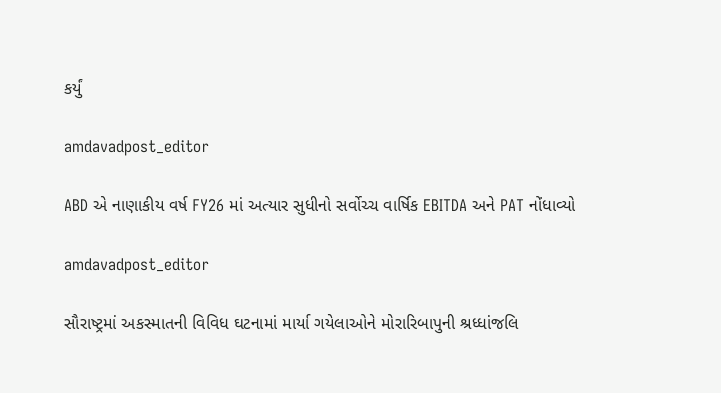કર્યું

amdavadpost_editor

ABD એ નાણાકીય વર્ષ FY26 માં અત્યાર સુધીનો સર્વોચ્ચ વાર્ષિક EBITDA અને PAT નોંધાવ્યો

amdavadpost_editor

સૌરાષ્ટ્રમાં અકસ્માતની વિવિધ ઘટનામાં માર્યા ગયેલાઓને મોરારિબાપુની શ્રધ્ધાંજલિ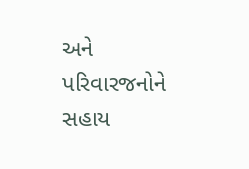અને પરિવારજનોને સહાય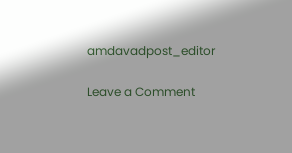amdavadpost_editor

Leave a Comment